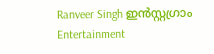Ranveer Singh ഇൻസ്റ്റഗ്രാം
Entertainment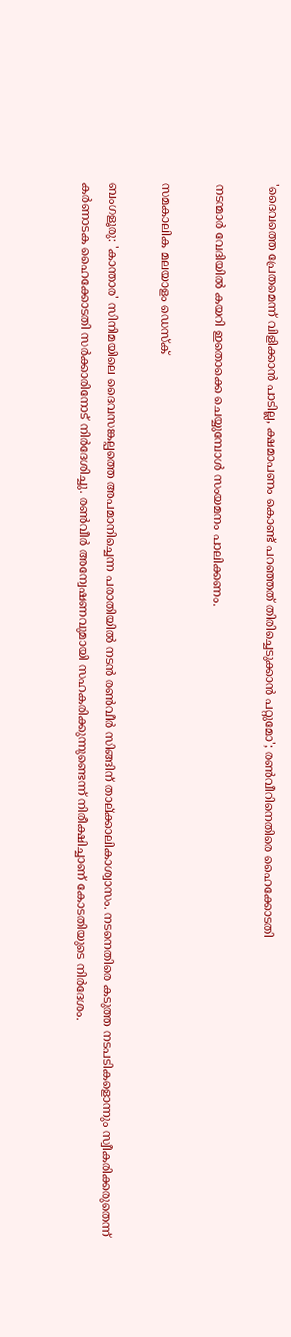'ദൈവത്തെ പ്രേതമെന്ന് വിളിക്കാൻ പാടില്ല, ക്ഷമാപണം കൊണ്ട് പറഞ്ഞത് തിരിച്ചെടുക്കാൻ പറ്റുമോ'; രൺവീറിനെതിരെ ഹൈക്കോടതി

നടന്മാർ വേദിയിൽ കയറി ഇതൊക്കെ ചെയ്യുമ്പോൾ സംയമനം പാലിക്കണം.

സമകാലിക മലയാളം ഡെസ്ക്

ബംഗളൂരു: 'കാന്താര' സിനിമയിലെ ദൈവസങ്കല്പത്തെ അപമാനിച്ചെന്ന പരാതിയിൽ നടൻ രൺവീർ സിങ്ങിന് താല്ക്കാലികാശ്വാസം. നടനെതിരെ കടുത്ത നടപ‌ടികളൊന്നും സ്വീകരിക്കരുതെന്ന് കർണാടക ഹൈക്കോടതി സർക്കാരിനോട് നിർദേശിച്ചു. രൺവീർ അന്വേഷണവുമായി സഹകരിക്കുന്നുണ്ടെന്ന് നിരീക്ഷിച്ചാണ് കോടതിയുടെ നിർദേശം.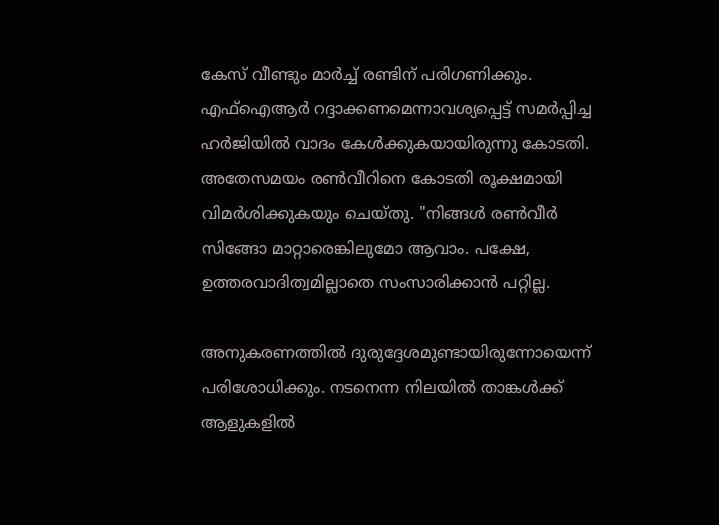കേസ് വീണ്ടും മാർച്ച് രണ്ടിന് പരിഗണിക്കും. എഫ്ഐആർ റദ്ദാക്കണമെന്നാവശ്യപ്പെട്ട് സമർപ്പിച്ച ഹർജിയിൽ വാദം കേൾക്കുകയായിരുന്നു കോടതി. അതേസമയം രൺവീറിനെ കോടതി രൂക്ഷമായി വിമർശിക്കുകയും ചെയ്തു. "നിങ്ങൾ രൺവീർ സിങ്ങോ മാറ്റാരെങ്കിലുമോ ആവാം. പക്ഷേ, ഉത്തരവാദിത്വമില്ലാതെ സംസാരിക്കാൻ പറ്റില്ല.

അനുകരണത്തിൽ ദുരുദ്ദേശമുണ്ടായിരുന്നോയെന്ന് പരിശോധിക്കും. നടനെന്ന നിലയിൽ താങ്കൾക്ക് ആളുകളിൽ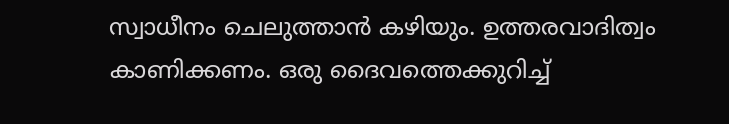സ്വാധീനം ചെലുത്താൻ കഴിയും. ഉത്തരവാദിത്വം കാണിക്കണം. ഒരു ദൈവത്തെക്കുറിച്ച്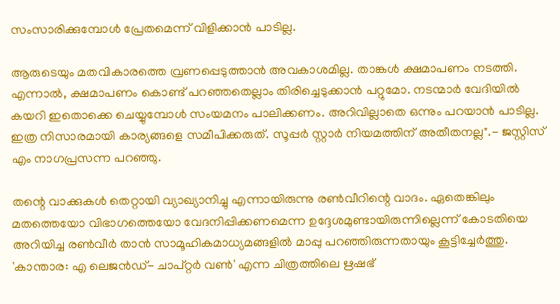സംസാരിക്കുമ്പോൾ പ്രേതമെന്ന് വിളിക്കാൻ പാടില്ല.

ആരുടെയും മതവികാരത്തെ വ്രണപ്പെടുത്താൻ അവകാശമില്ല. താങ്കൾ ക്ഷമാപണം നടത്തി. എന്നാൽ, ക്ഷമാപണം കൊണ്ട് പറഞ്ഞതെല്ലാം തിരിച്ചെടുക്കാൻ പറ്റുമോ. നടന്മാർ വേദിയിൽ കയറി ഇതൊക്കെ ചെയ്യുമ്പോൾ സംയമനം പാലിക്കണം. അറിവില്ലാതെ ഒന്നും പറയാൻ പാടില്ല. ഇത്ര നിസാരമായി കാര്യങ്ങളെ സമീപിക്കരുത്. സൂപ്പർ സ്റ്റാർ നിയമത്തിന് അതീതനല്ല".- ജസ്റ്റിസ് എം നാഗപ്രസന്ന പറഞ്ഞു.

തന്റെ വാക്കുകൾ തെറ്റായി വ്യാഖ്യാനിച്ചു എന്നായിരുന്നു രൺവീറിന്റെ വാദം. ഏതെങ്കിലും മതത്തെയോ വിഭാഗത്തെയോ വേദനിപ്പിക്കണമെന്ന ഉദ്ദേശമുണ്ടായിരുന്നില്ലെന്ന് കോടതിയെ അറിയിച്ച രൺവീർ താൻ സാമൂഹികമാധ്യമങ്ങളിൽ മാപ്പു പറഞ്ഞിരുന്നതായും കൂട്ടിച്ചേർത്തു. 'കാന്താര: എ ലെജൻഡ്- ചാപ്റ്റർ വൺ' എന്ന ചിത്രത്തിലെ ഋഷഭ്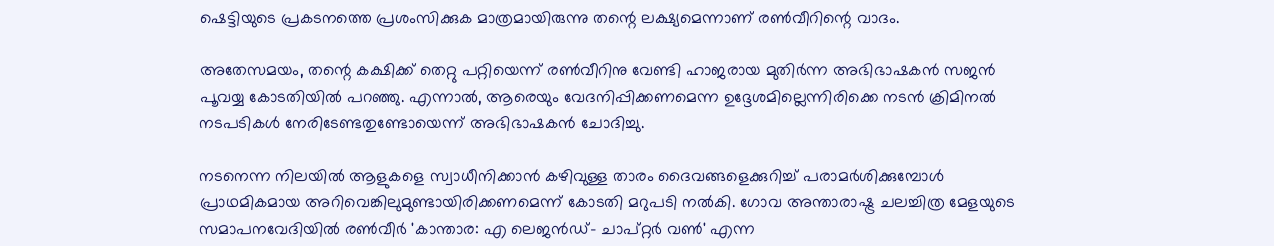ഷെട്ടിയുടെ പ്രകടനത്തെ പ്രശംസിക്കുക മാത്രമായിരുന്നു തന്റെ ലക്ഷ്യമെന്നാണ് രൺവീറിന്റെ വാദം.

അതേസമയം, തന്റെ കക്ഷിക്ക് തെറ്റു പറ്റിയെന്ന് രൺവീറിനു വേണ്ടി ഹാജരായ മുതിർന്ന അഭിഭാഷകൻ സജൻ പൂവയ്യ കോടതിയിൽ പറഞ്ഞു. എന്നാൽ, ആരെയും വേദനിപ്പിക്കണമെന്ന ഉദ്ദേശമില്ലെന്നിരിക്കെ നടൻ ക്രിമിനൽ നടപടികൾ നേരിടേണ്ടതുണ്ടോയെന്ന് അഭിഭാഷകൻ ചോദിച്ചു.

നടനെന്ന നിലയിൽ ആളുകളെ സ്വാധീനിക്കാൻ കഴിവുള്ള താരം ദൈവങ്ങളെക്കുറിച്ച് പരാമർശിക്കുമ്പോൾ പ്രാഥമികമായ അറിവെങ്കിലുമുണ്ടായിരിക്കണമെന്ന് കോടതി മറുപടി നൽകി. ഗോവ അന്താരാഷ്ട്ര ചലച്ചിത്ര മേളയുടെ സമാപനവേദിയിൽ രൺവീർ 'കാന്താര: എ ലെജൻഡ്- ചാപ്റ്റർ വൺ' എന്ന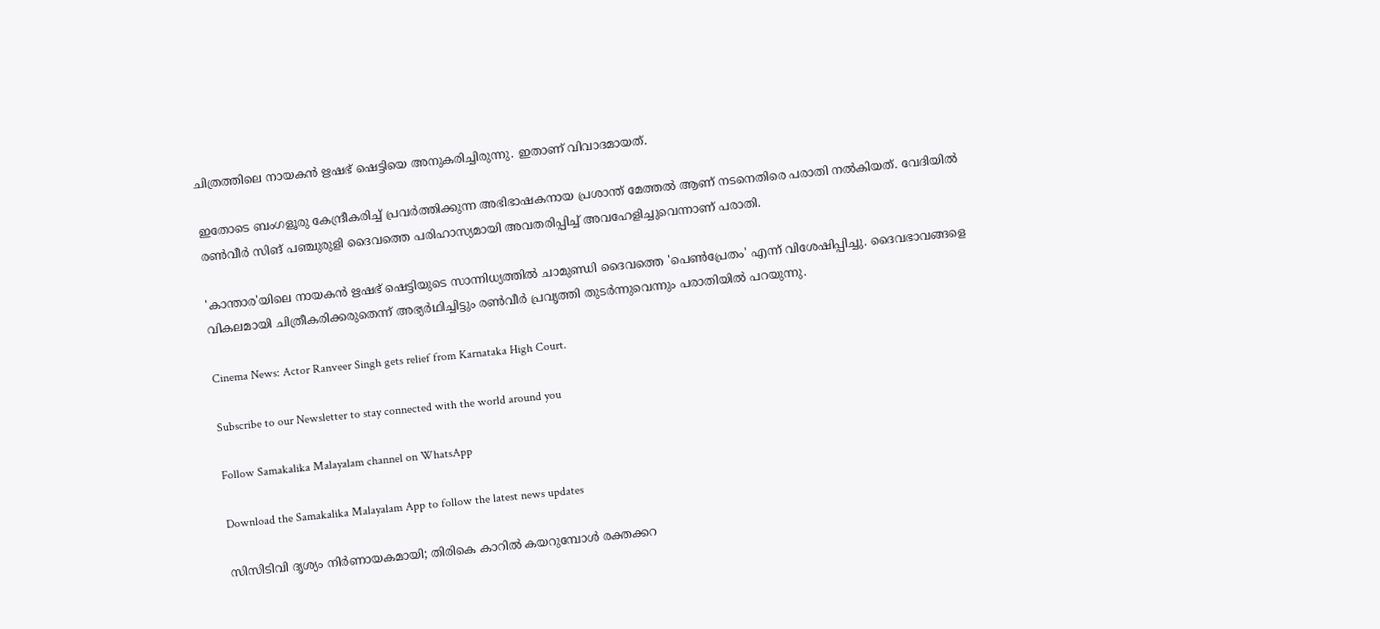ചിത്രത്തിലെ നായകൻ ഋഷഭ് ഷെട്ടിയെ അനുകരിച്ചിരുന്നു. ഇതാണ് വിവാദമായത്.

ഇതോടെ ബംഗളൂരു കേന്ദ്രീകരിച്ച് പ്രവർത്തിക്കുന്ന അഭിഭാഷകനായ പ്രശാന്ത് മേത്തൽ ആണ് നടനെതിരെ പരാതി നൽകിയത്. വേദിയിൽ രൺവീർ സിങ് പഞ്ചുരുളി ദൈവത്തെ പരിഹാസ്യമായി അവതരിപ്പിച്ച് അവഹേളിച്ചുവെന്നാണ് പരാതി.

'കാന്താര'യിലെ നായകൻ ഋഷഭ് ഷെട്ടിയുടെ സാന്നിധ്യത്തിൽ ചാമുണ്ഡി ദൈവത്തെ 'പെൺപ്രേതം' എന്ന് വിശേഷിപ്പിച്ചു. ദൈവഭാവങ്ങളെ വികലമായി ചിത്രീകരിക്കരുതെന്ന് അഭ്യർഥിച്ചിട്ടും രൺവീർ പ്രവൃത്തി തുടർന്നുവെന്നും പരാതിയിൽ പറയുന്നു.

Cinema News: Actor Ranveer Singh gets relief from Karnataka High Court.

Subscribe to our Newsletter to stay connected with the world around you

Follow Samakalika Malayalam channel on WhatsApp

Download the Samakalika Malayalam App to follow the latest news updates

സിസിടിവി ദൃശ്യം നിര്‍ണായകമായി; തിരികെ കാറില്‍ കയറുമ്പോള്‍ രക്തക്കറ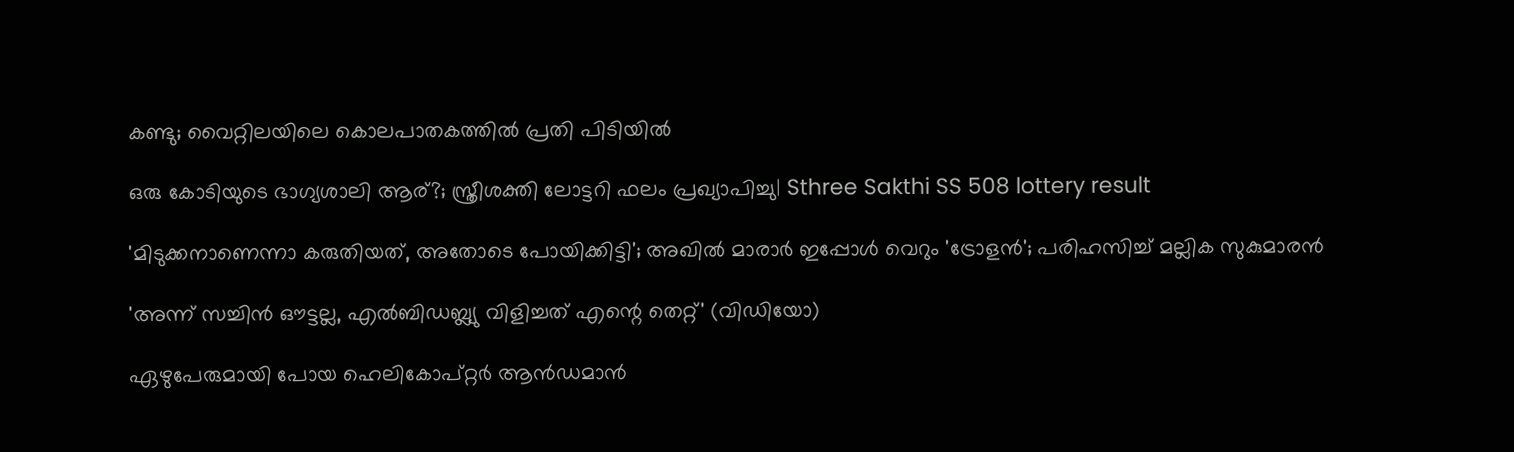കണ്ടു; വൈറ്റിലയിലെ കൊലപാതകത്തില്‍ പ്രതി പിടിയില്‍

ഒരു കോടിയുടെ ഭാഗ്യശാലി ആര്?; സ്ത്രീശക്തി ലോട്ടറി ഫലം പ്രഖ്യാപിച്ചു| Sthree Sakthi SS 508 lottery result

'മിടുക്കനാണെന്നാ കരുതിയത്, അതോടെ പോയിക്കിട്ടി'; അഖില്‍ മാരാര്‍ ഇപ്പോള്‍ വെറും 'ട്രോളന്‍'; പരിഹസിച്ച് മല്ലിക സുകുമാരന്‍

'അന്ന് സച്ചിന്‍ ഔട്ടല്ല, എല്‍ബിഡബ്ല്യു വിളിച്ചത് എന്റെ തെറ്റ്' (വിഡിയോ)

ഏഴുപേരുമായി പോയ ഹെലികോപ്റ്റര്‍ ആന്‍ഡമാന്‍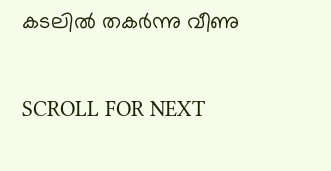കടലില്‍ തകര്‍ന്നു വീണു

SCROLL FOR NEXT